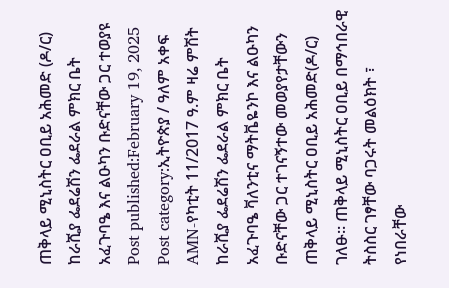ጠቅላይ ሚኒስትር ዐቢይ አሕመድ (ዶ/ር) ከራሺያ ፌደሬሽን ፌደራል ምክር ቤት አፈጉባዔ እና ልዑካን ቡድናቸው ጋር ተወያዩ Post published:February 19, 2025 Post category:ኢትዮጵያ / ዓለም አቀፍ AMN-የካቲት 11/2017 ዓ.ም ዛሬ ምሽት ከራሺያ ፌደሬሽን ፌደራል ምክር ቤት አፈጉባዔ ቫለንቲና ማትቬዬንኮ እና ልዑካን ቡድናቸው ጋር ተገናኝተው መወያየታቸውን ጠቅላይ ሚኒስትር ዐቢይ አሕመድ(ዶ/ር) ገለፁ። ጠቅላይ ሚኒስትር ዐቢይ በማኅበራዊ ትስስር ገፃቸው ባጋሩት መልዕክት ፣ የነበራቸው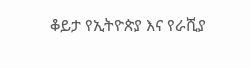ቆይታ የኢትዮጵያ እና የራሺያ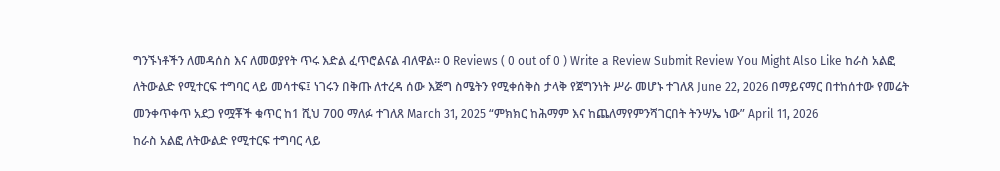ግንኙነቶችን ለመዳሰስ እና ለመወያየት ጥሩ እድል ፈጥሮልናል ብለዋል። 0 Reviews ( 0 out of 0 ) Write a Review Submit Review You Might Also Like ከራስ አልፎ ለትውልድ የሚተርፍ ተግባር ላይ መሳተፍ፤ ነገሩን በቅጡ ለተረዳ ሰው እጅግ ስሜትን የሚቀሰቅስ ታላቅ የጀግንነት ሥራ መሆኑ ተገለጸ June 22, 2026 በማይናማር በተከሰተው የመሬት መንቀጥቀጥ አደጋ የሟቾች ቁጥር ከ1 ሺህ 700 ማለፉ ተገለጸ March 31, 2025 “ምክክር ከሕማም እና ከጨለማየምንሻገርበት ትንሣኤ ነው” April 11, 2026
ከራስ አልፎ ለትውልድ የሚተርፍ ተግባር ላይ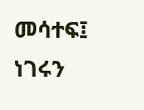መሳተፍ፤ ነገሩን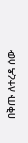በቅጡ ለተረዳ ሰው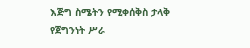እጅግ ስሜትን የሚቀሰቅስ ታላቅ የጀግንነት ሥራ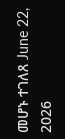መሆኑ ተገለጸ June 22, 2026